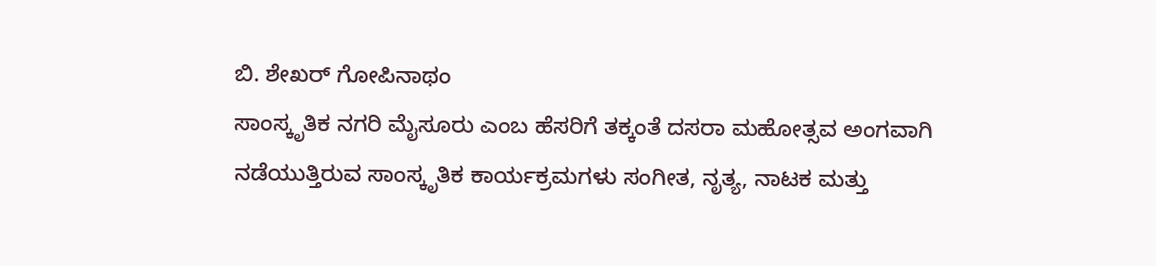ಬಿ. ಶೇಖರ್ ಗೋಪಿನಾಥಂ
ಸಾಂಸ್ಕೃತಿಕ ನಗರಿ ಮೈಸೂರು ಎಂಬ ಹೆಸರಿಗೆ ತಕ್ಕಂತೆ ದಸರಾ ಮಹೋತ್ಸವ ಅಂಗವಾಗಿ ನಡೆಯುತ್ತಿರುವ ಸಾಂಸ್ಕೃತಿಕ ಕಾರ್ಯಕ್ರಮಗಳು ಸಂಗೀತ, ನೃತ್ಯ, ನಾಟಕ ಮತ್ತು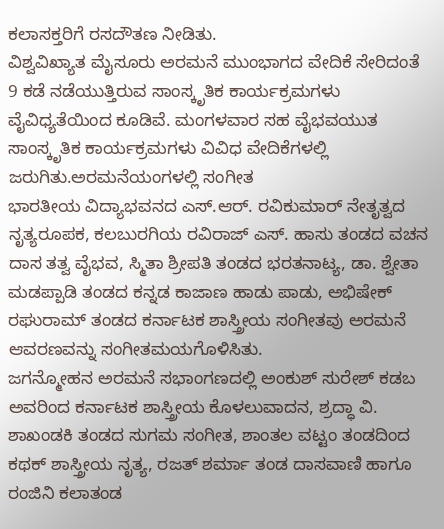ಕಲಾಸಕ್ತರಿಗೆ ರಸದೌತಣ ನೀಡಿತು.
ವಿಶ್ವವಿಖ್ಯಾತ ಮೈಸೂರು ಅರಮನೆ ಮುಂಭಾಗದ ವೇದಿಕೆ ಸೇರಿದಂತೆ 9 ಕಡೆ ನಡೆಯುತ್ತಿರುವ ಸಾಂಸ್ಕೃತಿಕ ಕಾರ್ಯಕ್ರಮಗಳು ವೈವಿಧ್ಯತೆಯಿಂದ ಕೂಡಿವೆ. ಮಂಗಳವಾರ ಸಹ ವೈಭವಯುತ ಸಾಂಸ್ಕೃತಿಕ ಕಾರ್ಯಕ್ರಮಗಳು ವಿವಿಧ ವೇದಿಕೆಗಳಲ್ಲಿ ಜರುಗಿತು.ಅರಮನೆಯಂಗಳಲ್ಲಿ ಸಂಗೀತ
ಭಾರತೀಯ ವಿದ್ಯಾಭವನದ ಎಸ್.ಆರ್. ರವಿಕುಮಾರ್ ನೇತೃತ್ವದ ನೃತ್ಯರೂಪಕ, ಕಲಬುರಗಿಯ ರವಿರಾಜ್ ಎಸ್. ಹಾಸು ತಂಡದ ವಚನ ದಾಸ ತತ್ವ ವೈಭವ, ಸ್ಮಿತಾ ಶ್ರೀಪತಿ ತಂಡದ ಭರತನಾಟ್ಯ, ಡಾ. ಶ್ವೇತಾ ಮಡಪ್ಪಾಡಿ ತಂಡದ ಕನ್ನಡ ಕಾಜಾಣ ಹಾಡು ಪಾಡು, ಅಭಿಷೇಕ್ ರಘುರಾಮ್ ತಂಡದ ಕರ್ನಾಟಕ ಶಾಸ್ತ್ರೀಯ ಸಂಗೀತವು ಅರಮನೆ ಆವರಣವನ್ನು ಸಂಗೀತಮಯಗೊಳಿಸಿತು.
ಜಗನ್ಮೋಹನ ಅರಮನೆ ಸಭಾಂಗಣದಲ್ಲಿ ಅಂಕುಶ್ ಸುರೇಶ್ ಕಡಬ ಅವರಿಂದ ಕರ್ನಾಟಕ ಶಾಸ್ತ್ರೀಯ ಕೊಳಲುವಾದನ, ಶ್ರದ್ಧಾ ವಿ. ಶಾಖಂಡಕಿ ತಂಡದ ಸುಗಮ ಸಂಗೀತ, ಶಾಂತಲ ವಟ್ಟಂ ತಂಡದಿಂದ ಕಥಕ್ ಶಾಸ್ತ್ರೀಯ ನೃತ್ಯ, ರಜತ್ ಶರ್ಮಾ ತಂಡ ದಾಸವಾಣಿ ಹಾಗೂ ರಂಜಿನಿ ಕಲಾತಂಡ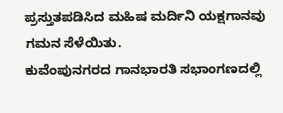ಪ್ರಸ್ತುತಪಡಿಸಿದ ಮಹಿಷ ಮರ್ದಿನಿ ಯಕ್ಷಗಾನವು ಗಮನ ಸೆಳೆಯಿತು.
ಕುವೆಂಪುನಗರದ ಗಾನಭಾರತಿ ಸಭಾಂಗಣದಲ್ಲಿ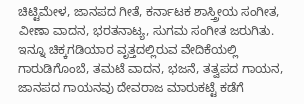ಚಿಟ್ಟಿಮೇಳ, ಜಾನಪದ ಗೀತೆ, ಕರ್ನಾಟಕ ಶಾಸ್ತ್ರೀಯ ಸಂಗೀತ, ವೀಣಾ ವಾದನ, ಭರತನಾಟ್ಯ, ಸುಗಮ ಸಂಗೀತ ಜರುಗಿತು.
ಇನ್ನೂ ಚಿಕ್ಕಗಡಿಯಾರ ವೃತ್ತದಲ್ಲಿರುವ ವೇದಿಕೆಯಲ್ಲಿ ಗಾರುಡಿಗೊಂಬೆ, ತಮಟೆ ವಾದನ, ಭಜನೆ, ತತ್ವಪದ ಗಾಯನ, ಜಾನಪದ ಗಾಯನವು ದೇವರಾಜ ಮಾರುಕಟ್ಟೆ ಕಡೆಗೆ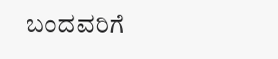ಬಂದವರಿಗೆ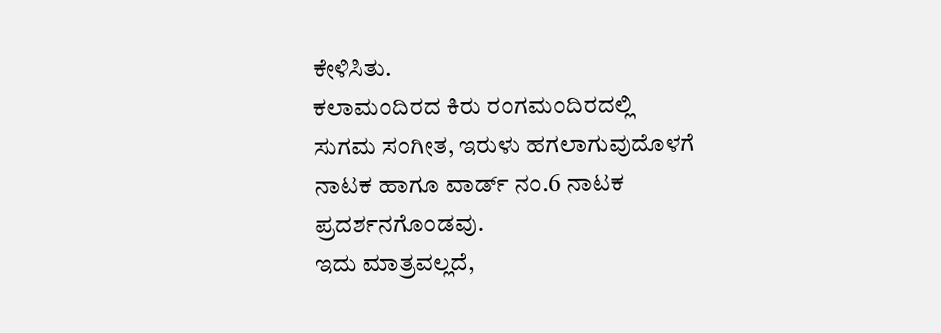ಕೇಳಿಸಿತು.
ಕಲಾಮಂದಿರದ ಕಿರು ರಂಗಮಂದಿರದಲ್ಲಿ ಸುಗಮ ಸಂಗೀತ, ಇರುಳು ಹಗಲಾಗುವುದೊಳಗೆ ನಾಟಕ ಹಾಗೂ ವಾರ್ಡ್ ನಂ.6 ನಾಟಕ ಪ್ರದರ್ಶನಗೊಂಡವು.
ಇದು ಮಾತ್ರವಲ್ಲದೆ,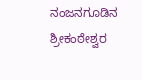ನಂಜನಗೂಡಿನ ಶ್ರೀಕಂಠೇಶ್ವರ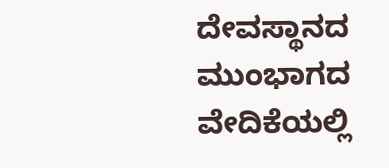ದೇವಸ್ಥಾನದ ಮುಂಭಾಗದ ವೇದಿಕೆಯಲ್ಲಿ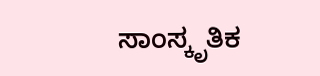ಸಾಂಸ್ಕೃತಿಕ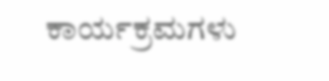ಕಾರ್ಯಕ್ರಮಗಳು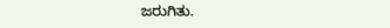ಜರುಗಿತು.